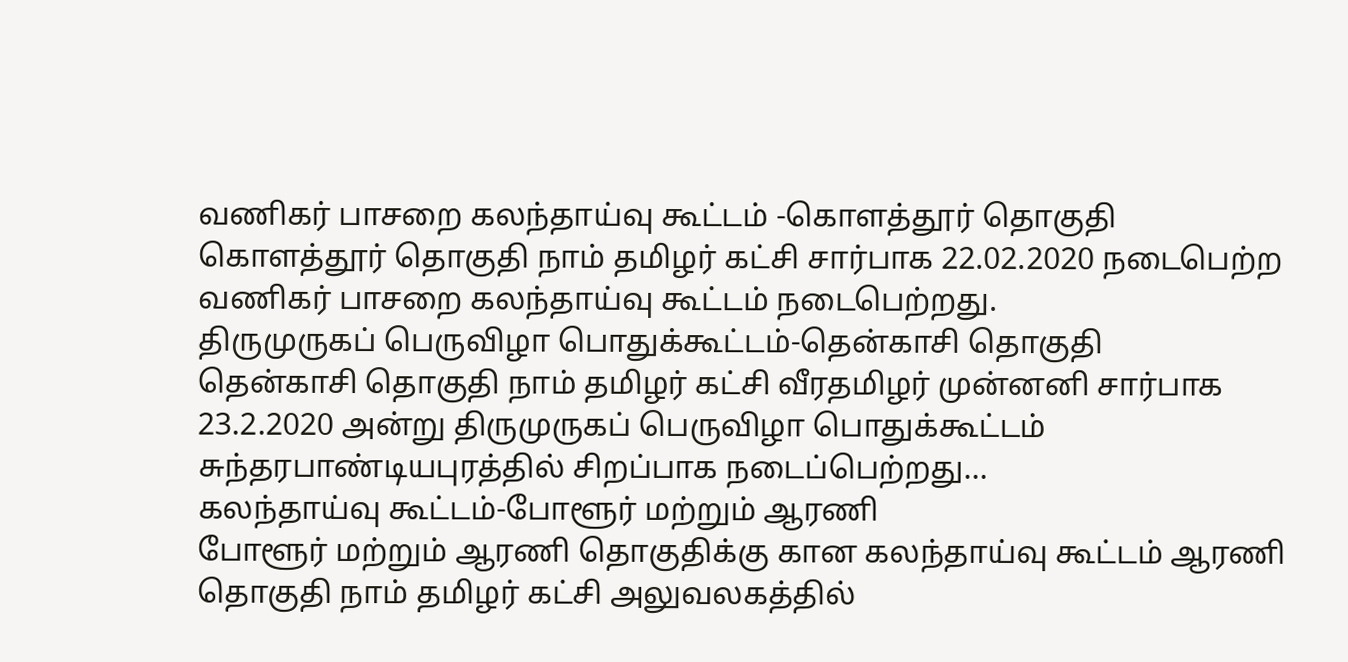வணிகர் பாசறை கலந்தாய்வு கூட்டம் -கொளத்தூர் தொகுதி
கொளத்தூர் தொகுதி நாம் தமிழர் கட்சி சார்பாக 22.02.2020 நடைபெற்ற வணிகர் பாசறை கலந்தாய்வு கூட்டம் நடைபெற்றது.
திருமுருகப் பெருவிழா பொதுக்கூட்டம்-தென்காசி தொகுதி
தென்காசி தொகுதி நாம் தமிழர் கட்சி வீரதமிழர் முன்னனி சார்பாக 23.2.2020 அன்று திருமுருகப் பெருவிழா பொதுக்கூட்டம் சுந்தரபாண்டியபுரத்தில் சிறப்பாக நடைப்பெற்றது…
கலந்தாய்வு கூட்டம்-போளூர் மற்றும் ஆரணி
போளூர் மற்றும் ஆரணி தொகுதிக்கு கான கலந்தாய்வு கூட்டம் ஆரணி தொகுதி நாம் தமிழர் கட்சி அலுவலகத்தில்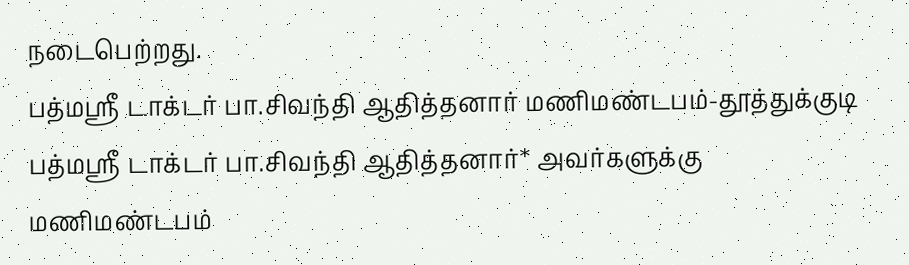நடைபெற்றது.
பத்மஸ்ரீ டாக்டர் பா.சிவந்தி ஆதித்தனார் மணிமண்டபம்-தூத்துக்குடி
பத்மஸ்ரீ டாக்டர் பா.சிவந்தி ஆதித்தனார்* அவர்களுக்கு மணிமண்டபம்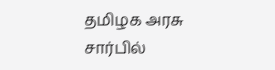தமிழக அரசு சார்பில்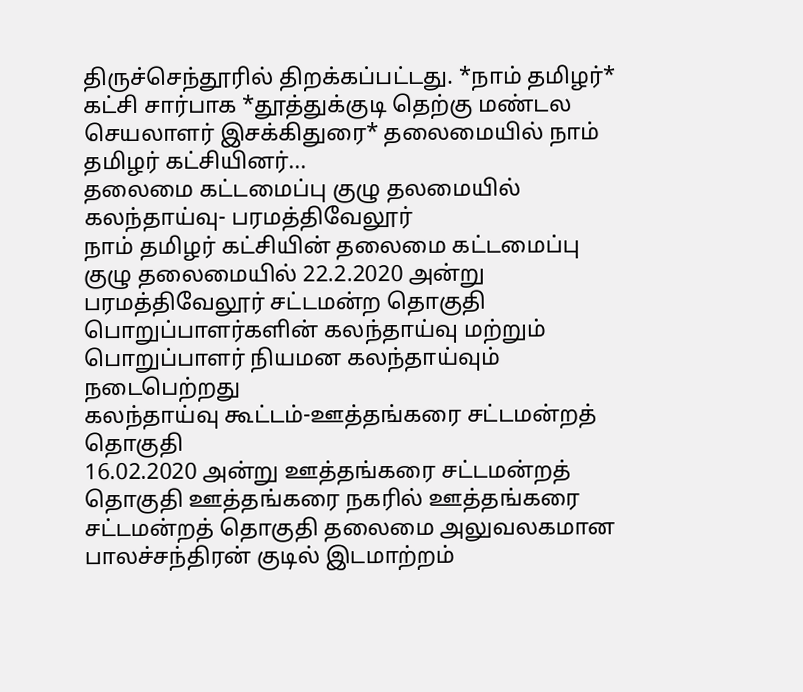திருச்செந்தூரில் திறக்கப்பட்டது. *நாம் தமிழர்* கட்சி சார்பாக *தூத்துக்குடி தெற்கு மண்டல செயலாளர் இசக்கிதுரை* தலைமையில் நாம் தமிழர் கட்சியினர்...
தலைமை கட்டமைப்பு குழு தலமையில் கலந்தாய்வு- பரமத்திவேலூர்
நாம் தமிழர் கட்சியின் தலைமை கட்டமைப்பு குழு தலைமையில் 22.2.2020 அன்று பரமத்திவேலூர் சட்டமன்ற தொகுதி பொறுப்பாளர்களின் கலந்தாய்வு மற்றும் பொறுப்பாளர் நியமன கலந்தாய்வும் நடைபெற்றது
கலந்தாய்வு கூட்டம்-ஊத்தங்கரை சட்டமன்றத் தொகுதி
16.02.2020 அன்று ஊத்தங்கரை சட்டமன்றத் தொகுதி ஊத்தங்கரை நகரில் ஊத்தங்கரை சட்டமன்றத் தொகுதி தலைமை அலுவலகமான பாலச்சந்திரன் குடில் இடமாற்றம்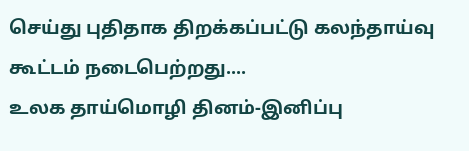செய்து புதிதாக திறக்கப்பட்டு கலந்தாய்வு கூட்டம் நடைபெற்றது....
உலக தாய்மொழி தினம்-இனிப்பு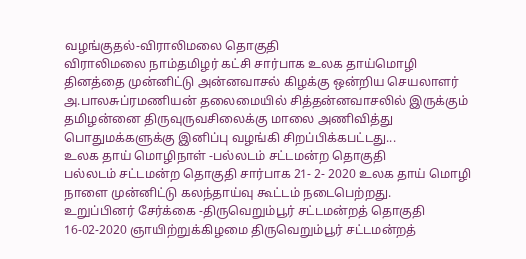வழங்குதல்-விராலிமலை தொகுதி
விராலிமலை நாம்தமிழர் கட்சி சார்பாக உலக தாய்மொழி தினத்தை முன்னிட்டு அன்னவாசல் கிழக்கு ஒன்றிய செயலாளர் அ.பாலசுப்ரமணியன் தலைமையில் சித்தன்னவாசலில் இருக்கும் தமிழன்னை திருவுருவசிலைக்கு மாலை அணிவித்து பொதுமக்களுக்கு இனிப்பு வழங்கி சிறப்பிக்கபட்டது...
உலக தாய் மொழிநாள் -பல்லடம் சட்டமன்ற தொகுதி
பல்லடம் சட்டமன்ற தொகுதி சார்பாக 21- 2- 2020 உலக தாய் மொழி நாளை முன்னிட்டு கலந்தாய்வு கூட்டம் நடைபெற்றது.
உறுப்பினர் சேர்க்கை -திருவெறும்பூர் சட்டமன்றத் தொகுதி
16-02-2020 ஞாயிற்றுக்கிழமை திருவெறும்பூர் சட்டமன்றத்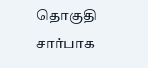தொகுதி சார்பாக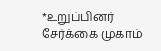*உறுப்பினர் சேர்க்கை முகாம்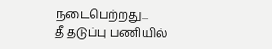நடைபெற்றது...
தீ தடுப்பு பணியில்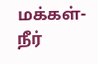மக்கள்-நீர்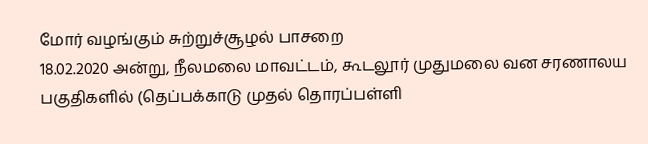மோர் வழங்கும் சுற்றுச்சூழல் பாசறை
18.02.2020 அன்று, நீலமலை மாவட்டம், கூடலூர் முதுமலை வன சரணாலய பகுதிகளில் (தெப்பக்காடு முதல் தொரப்பள்ளி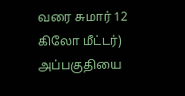வரை சுமார் 12 கிலோ மீட்டர்) அப்பகுதியை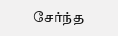சேர்ந்த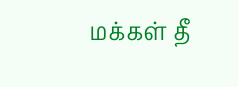மக்கள் தீ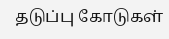தடுப்பு கோடுகள்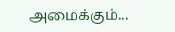அமைக்கும்...